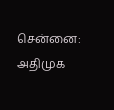சென்னை: அதிமுக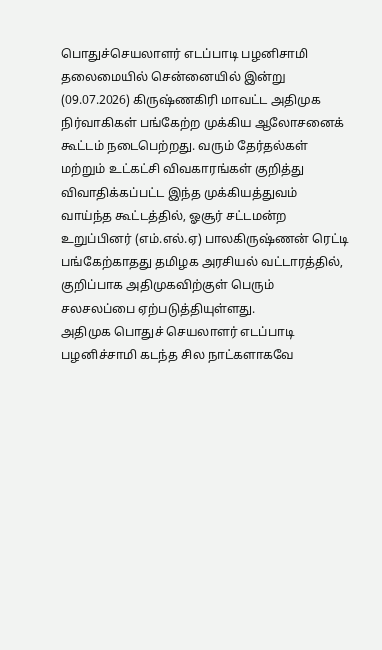பொதுச்செயலாளர் எடப்பாடி பழனிசாமி தலைமையில் சென்னையில் இன்று (09.07.2026) கிருஷ்ணகிரி மாவட்ட அதிமுக நிர்வாகிகள் பங்கேற்ற முக்கிய ஆலோசனைக் கூட்டம் நடைபெற்றது. வரும் தேர்தல்கள் மற்றும் உட்கட்சி விவகாரங்கள் குறித்து விவாதிக்கப்பட்ட இந்த முக்கியத்துவம் வாய்ந்த கூட்டத்தில், ஓசூர் சட்டமன்ற உறுப்பினர் (எம்.எல்.ஏ) பாலகிருஷ்ணன் ரெட்டி பங்கேற்காதது தமிழக அரசியல் வட்டாரத்தில், குறிப்பாக அதிமுகவிற்குள் பெரும் சலசலப்பை ஏற்படுத்தியுள்ளது.
அதிமுக பொதுச் செயலாளர் எடப்பாடி பழனிச்சாமி கடந்த சில நாட்களாகவே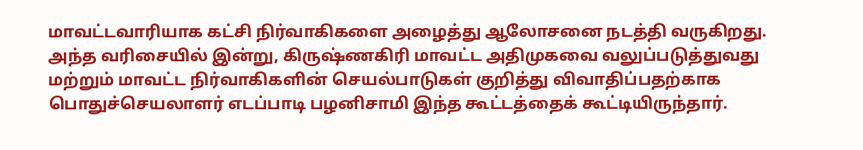மாவட்டவாரியாக கட்சி நிர்வாகிகளை அழைத்து ஆலோசனை நடத்தி வருகிறது. அந்த வரிசையில் இன்று, கிருஷ்ணகிரி மாவட்ட அதிமுகவை வலுப்படுத்துவது மற்றும் மாவட்ட நிர்வாகிகளின் செயல்பாடுகள் குறித்து விவாதிப்பதற்காக பொதுச்செயலாளர் எடப்பாடி பழனிசாமி இந்த கூட்டத்தைக் கூட்டியிருந்தார்.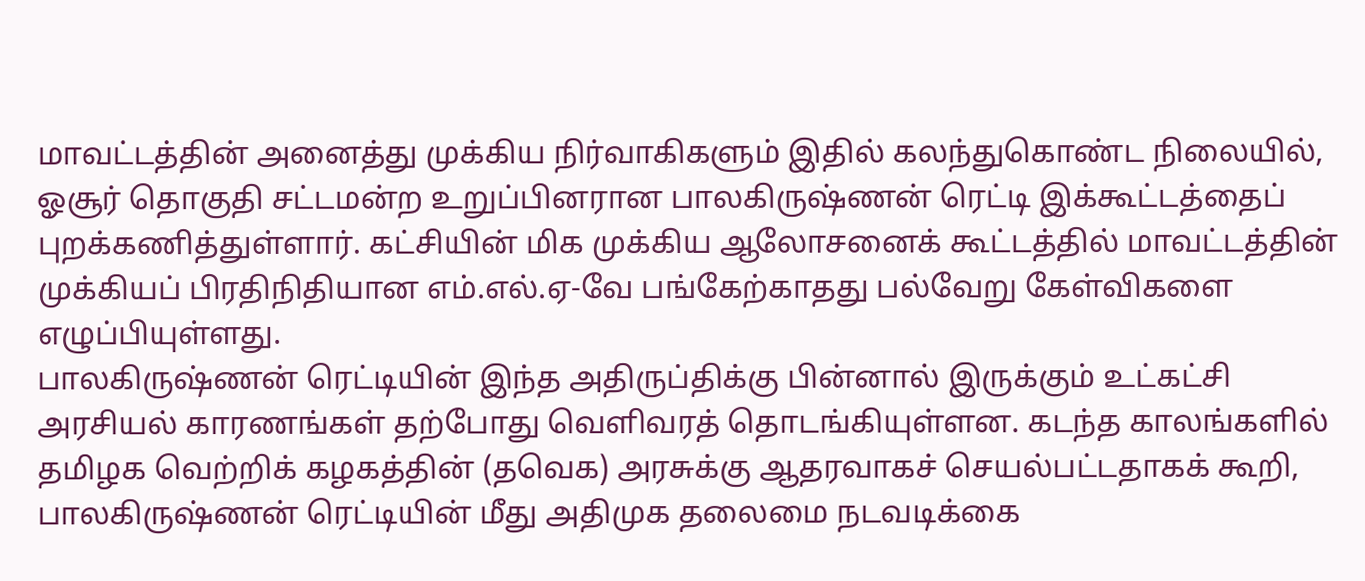மாவட்டத்தின் அனைத்து முக்கிய நிர்வாகிகளும் இதில் கலந்துகொண்ட நிலையில், ஓசூர் தொகுதி சட்டமன்ற உறுப்பினரான பாலகிருஷ்ணன் ரெட்டி இக்கூட்டத்தைப் புறக்கணித்துள்ளார். கட்சியின் மிக முக்கிய ஆலோசனைக் கூட்டத்தில் மாவட்டத்தின் முக்கியப் பிரதிநிதியான எம்.எல்.ஏ-வே பங்கேற்காதது பல்வேறு கேள்விகளை எழுப்பியுள்ளது.
பாலகிருஷ்ணன் ரெட்டியின் இந்த அதிருப்திக்கு பின்னால் இருக்கும் உட்கட்சி அரசியல் காரணங்கள் தற்போது வெளிவரத் தொடங்கியுள்ளன. கடந்த காலங்களில் தமிழக வெற்றிக் கழகத்தின் (தவெக) அரசுக்கு ஆதரவாகச் செயல்பட்டதாகக் கூறி, பாலகிருஷ்ணன் ரெட்டியின் மீது அதிமுக தலைமை நடவடிக்கை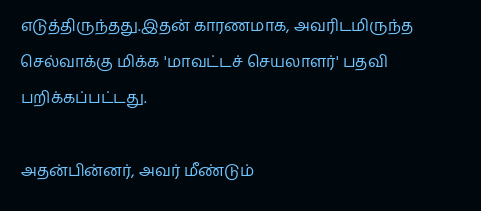எடுத்திருந்தது.இதன் காரணமாக, அவரிடமிருந்த செல்வாக்கு மிக்க 'மாவட்டச் செயலாளர்' பதவி பறிக்கப்பட்டது.

அதன்பின்னர், அவர் மீண்டும்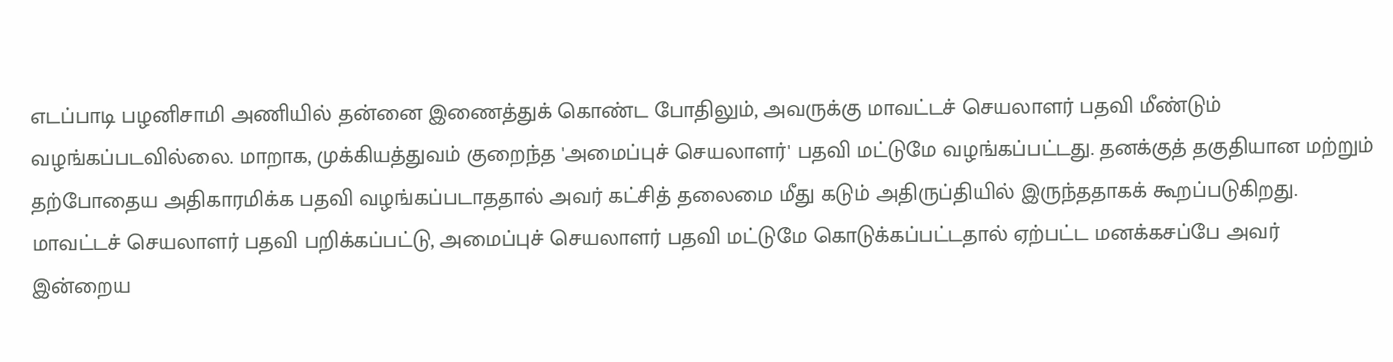எடப்பாடி பழனிசாமி அணியில் தன்னை இணைத்துக் கொண்ட போதிலும், அவருக்கு மாவட்டச் செயலாளர் பதவி மீண்டும் வழங்கப்படவில்லை. மாறாக, முக்கியத்துவம் குறைந்த 'அமைப்புச் செயலாளர்' பதவி மட்டுமே வழங்கப்பட்டது. தனக்குத் தகுதியான மற்றும் தற்போதைய அதிகாரமிக்க பதவி வழங்கப்படாததால் அவர் கட்சித் தலைமை மீது கடும் அதிருப்தியில் இருந்ததாகக் கூறப்படுகிறது.
மாவட்டச் செயலாளர் பதவி பறிக்கப்பட்டு, அமைப்புச் செயலாளர் பதவி மட்டுமே கொடுக்கப்பட்டதால் ஏற்பட்ட மனக்கசப்பே அவர் இன்றைய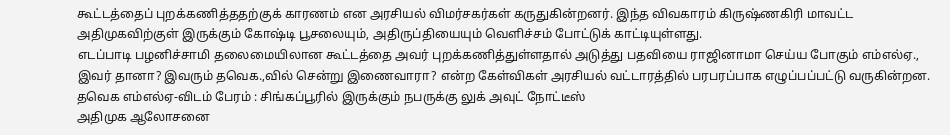கூட்டத்தைப் புறக்கணித்ததற்குக் காரணம் என அரசியல் விமர்சகர்கள் கருதுகின்றனர். இந்த விவகாரம் கிருஷ்ணகிரி மாவட்ட அதிமுகவிற்குள் இருக்கும் கோஷ்டி பூசலையும், அதிருப்தியையும் வெளிச்சம் போட்டுக் காட்டியுள்ளது.
எடப்பாடி பழனிச்சாமி தலைமையிலான கூட்டத்தை அவர் புறக்கணித்துள்ளதால் அடுத்து பதவியை ராஜினாமா செய்ய போகும் எம்எல்ஏ., இவர் தானா? இவரும் தவெக.,வில் சென்று இணைவாரா? என்ற கேள்விகள் அரசியல் வட்டாரத்தில் பரபரப்பாக எழுப்பப்பட்டு வருகின்றன.
தவெக எம்எல்ஏ-விடம் பேரம் : சிங்கப்பூரில் இருக்கும் நபருக்கு லுக் அவுட் நோட்டீஸ்
அதிமுக ஆலோசனை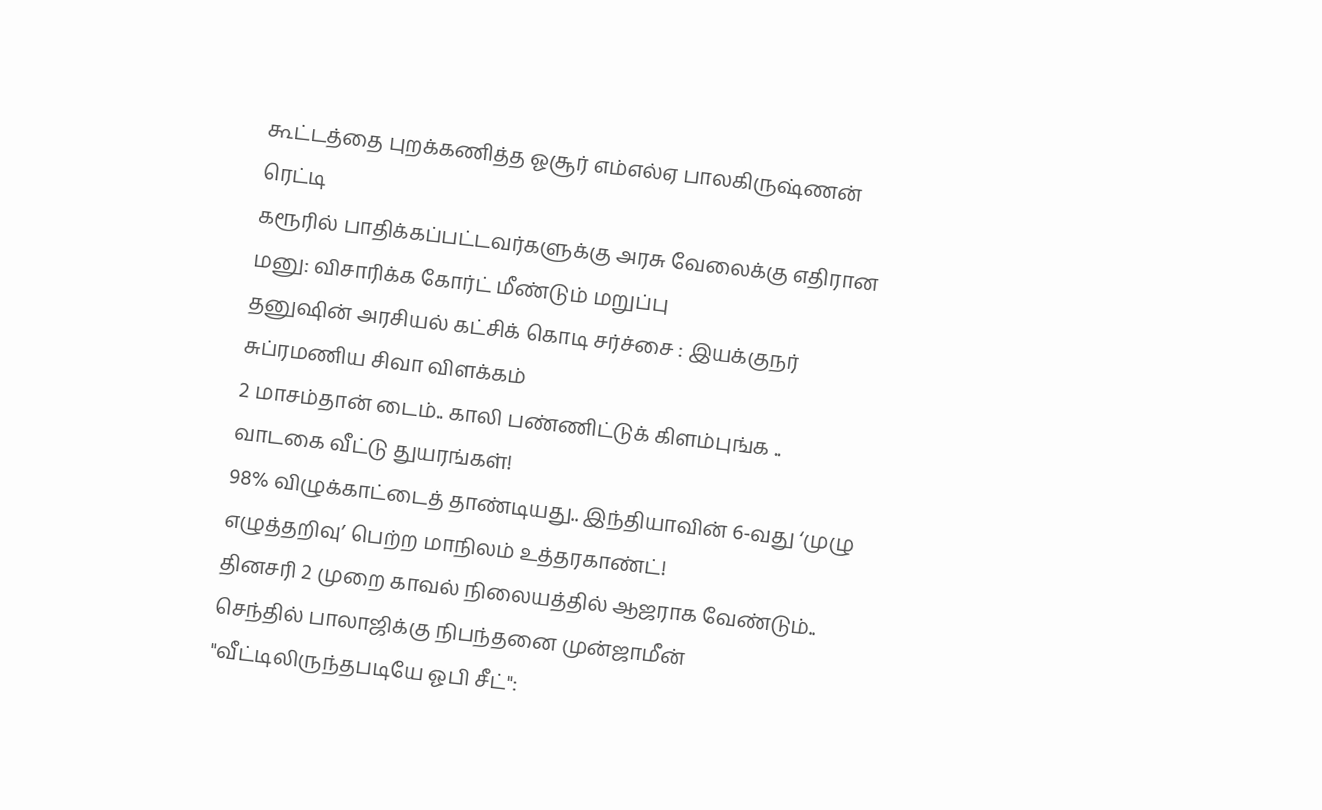கூட்டத்தை புறக்கணித்த ஓசூர் எம்எல்ஏ பாலகிருஷ்ணன் ரெட்டி
கரூரில் பாதிக்கப்பட்டவர்களுக்கு அரசு வேலைக்கு எதிரான மனு: விசாரிக்க கோர்ட் மீண்டும் மறுப்பு
தனுஷின் அரசியல் கட்சிக் கொடி சர்ச்சை : இயக்குநர் சுப்ரமணிய சிவா விளக்கம்
2 மாசம்தான் டைம்.. காலி பண்ணிட்டுக் கிளம்புங்க .. வாடகை வீட்டு துயரங்கள்!
98% விழுக்காட்டைத் தாண்டியது.. இந்தியாவின் 6-வது ‘முழு எழுத்தறிவு’ பெற்ற மாநிலம் உத்தரகாண்ட்!
தினசரி 2 முறை காவல் நிலையத்தில் ஆஜராக வேண்டும்.. செந்தில் பாலாஜிக்கு நிபந்தனை முன்ஜாமீன்
"வீட்டிலிருந்தபடியே ஓபி சீட்":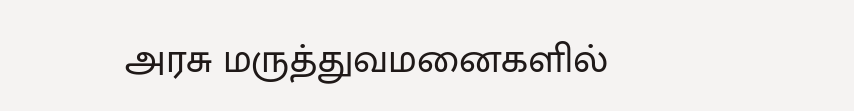அரசு மருத்துவமனைகளில்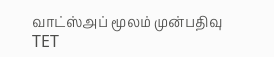வாட்ஸ்அப் மூலம் முன்பதிவு
TET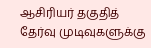ஆசிரியர் தகுதித் தேர்வு முடிவுகளுக்கு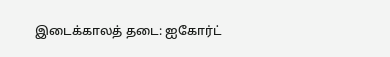இடைக்காலத் தடை: ஐகோர்ட்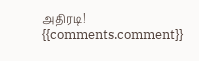அதிரடி!
{{comments.comment}}